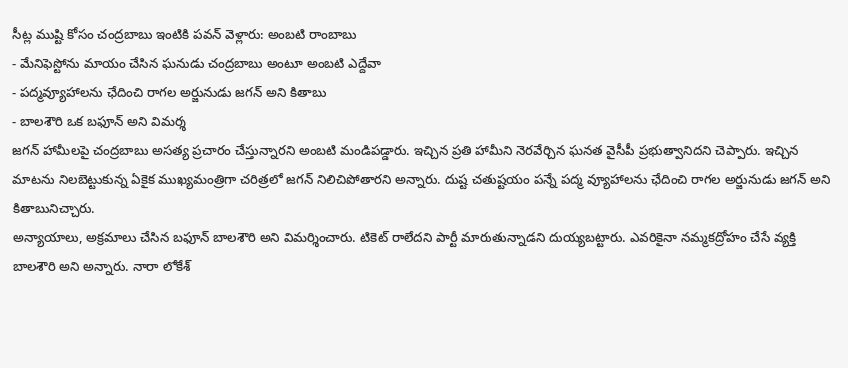సీట్ల ముష్టి కోసం చంద్రబాబు ఇంటికి పవన్ వెళ్లారు: అంబటి రాంబాబు
- మేనిఫెస్టోను మాయం చేసిన ఘనుడు చంద్రబాబు అంటూ అంబటి ఎద్దేవా
- పద్మవ్యూహాలను ఛేదించి రాగల అర్జునుడు జగన్ అని కితాబు
- బాలశౌరి ఒక బఫూన్ అని విమర్శ
జగన్ హామీలపై చంద్రబాబు అసత్య ప్రచారం చేస్తున్నారని అంబటి మండిపడ్డారు. ఇచ్చిన ప్రతి హామీని నెరవేర్చిన ఘనత వైసీపీ ప్రభుత్వానిదని చెప్పారు. ఇచ్చిన మాటను నిలబెట్టుకున్న ఏకైక ముఖ్యమంత్రిగా చరిత్రలో జగన్ నిలిచిపోతారని అన్నారు. దుష్ట చతుష్టయం పన్నే పద్మ వ్యూహాలను ఛేదించి రాగల అర్జునుడు జగన్ అని కితాబునిచ్చారు.
అన్యాయాలు, అక్రమాలు చేసిన బఫూన్ బాలశౌరి అని విమర్శించారు. టికెట్ రాలేదని పార్టీ మారుతున్నాడని దుయ్యబట్టారు. ఎవరికైనా నమ్మకద్రోహం చేసే వ్యక్తి బాలశౌరి అని అన్నారు. నారా లోకేశ్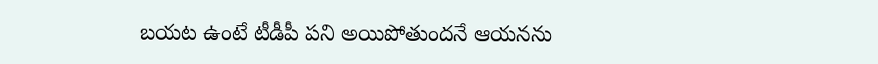బయట ఉంటే టీడీపీ పని అయిపోతుందనే ఆయనను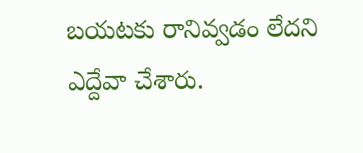బయటకు రానివ్వడం లేదని ఎద్దేవా చేశారు.